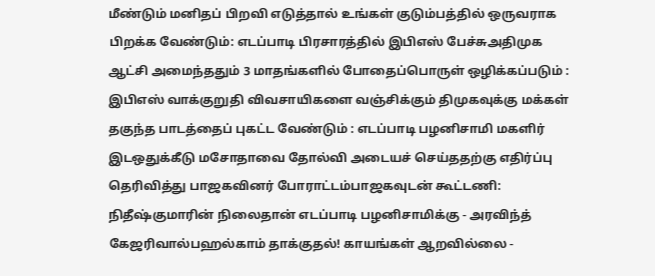மீண்டும் மனிதப் பிறவி எடுத்தால் உங்கள் குடும்பத்தில் ஒருவராக பிறக்க வேண்டும்: எடப்பாடி பிரசாரத்தில் இபிஎஸ் பேச்சுஅதிமுக ஆட்சி அமைந்ததும் 3 மாதங்களில் போதைப்பொருள் ஒழிக்கப்படும் : இபிஎஸ் வாக்குறுதி விவசாயிகளை வஞ்சிக்கும் திமுகவுக்கு மக்கள் தகுந்த பாடத்தைப் புகட்ட வேண்டும் : எடப்பாடி பழனிசாமி மகளிர் இடஒதுக்கீடு மசோதாவை தோல்வி அடையச் செய்ததற்கு எதிர்ப்பு தெரிவித்து பாஜகவினர் போராட்டம்பாஜகவுடன் கூட்டணி: நிதீஷ்குமாரின் நிலைதான் எடப்பாடி பழனிசாமிக்கு - அரவிந்த் கேஜரிவால்பஹல்காம் தாக்குதல்! காயங்கள் ஆறவில்லை -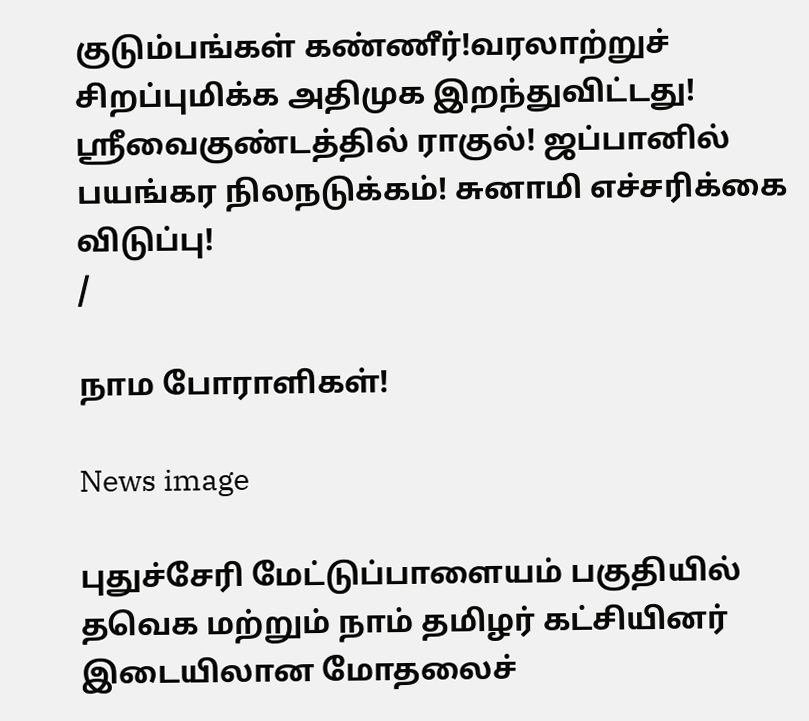குடும்பங்கள் கண்ணீர்!வரலாற்றுச் சிறப்புமிக்க அதிமுக இறந்துவிட்டது! ஸ்ரீவைகுண்டத்தில் ராகுல்! ஜப்பானில் பயங்கர நிலநடுக்கம்! சுனாமி எச்சரிக்கை விடுப்பு!
/

நாம போராளிகள்!

News image

புதுச்சேரி மேட்டுப்பாளையம் பகுதியில் தவெக மற்றும் நாம் தமிழர் கட்சியினர் இடையிலான மோதலைச்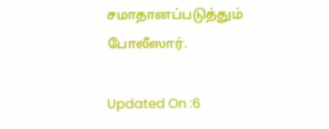சமாதானப்படுத்தும் போலீஸார்.

Updated On :6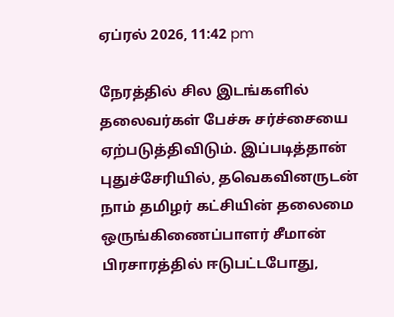ஏப்ரல் 2026, 11:42 pm

நேரத்தில் சில இடங்களில் தலைவர்கள் பேச்சு சர்ச்சையை ஏற்படுத்திவிடும். இப்படித்தான் புதுச்சேரியில், தவெகவினருடன் நாம் தமிழர் கட்சியின் தலைமை ஒருங்கிணைப்பாளர் சீமான் பிரசாரத்தில் ஈடுபட்டபோது,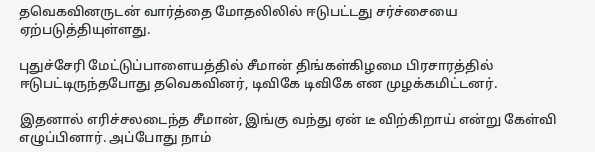தவெகவினருடன் வார்த்தை மோதலிலில் ஈடுபட்டது சர்ச்சையை ஏற்படுத்தியுள்ளது.

புதுச்சேரி மேட்டுப்பாளையத்தில் சீமான் திங்கள்கிழமை பிரசாரத்தில் ஈடுபட்டிருந்தபோது தவெகவினர், டிவிகே டிவிகே என முழக்கமிட்டனர்.

இதனால் எரிச்சலடைந்த சீமான், இங்கு வந்து ஏன் டீ விற்கிறாய் என்று கேள்வி எழுப்பினார். அப்போது நாம்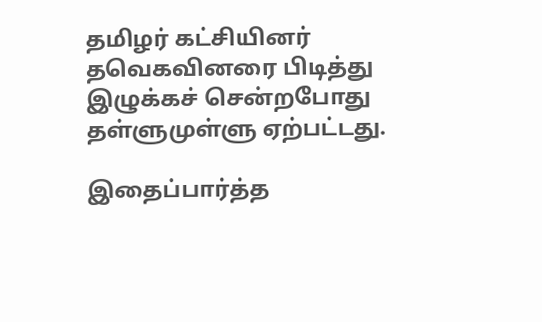தமிழர் கட்சியினர் தவெகவினரை பிடித்து இழுக்கச் சென்றபோது தள்ளுமுள்ளு ஏற்பட்டது.

இதைப்பார்த்த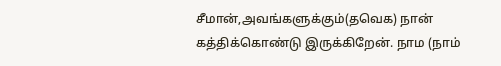சீமான்,அவங்களுக்கும்(தவெக) நான் கத்திக்கொண்டு இருக்கிறேன். நாம (நாம்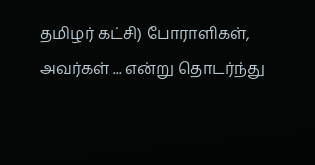தமிழர் கட்சி) போராளிகள், அவர்கள் ... என்று தொடர்ந்து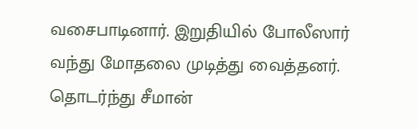வசைபாடினார். இறுதியில் போலீஸார் வந்து மோதலை முடித்து வைத்தனர். தொடர்ந்து சீமான்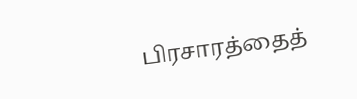பிரசாரத்தைத்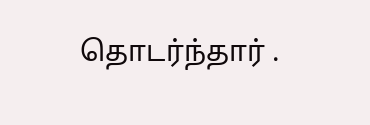தொடர்ந்தார் .